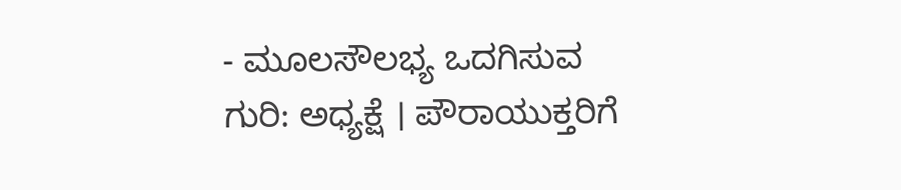- ಮೂಲಸೌಲಭ್ಯ ಒದಗಿಸುವ ಗುರಿ: ಅಧ್ಯಕ್ಷೆ । ಪೌರಾಯುಕ್ತರಿಗೆ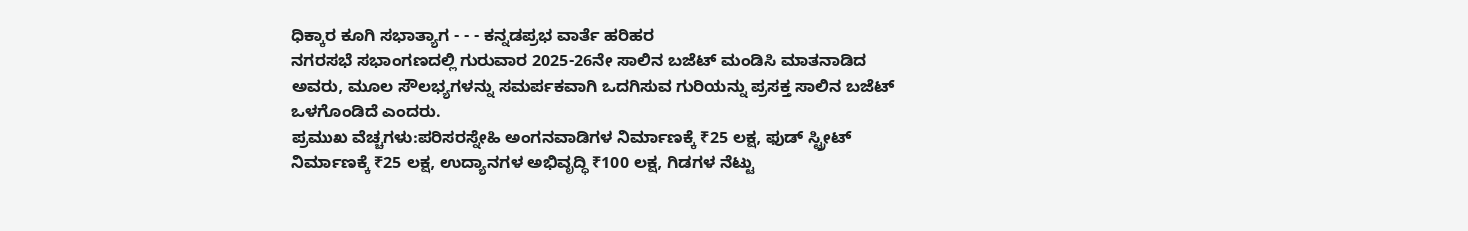ಧಿಕ್ಕಾರ ಕೂಗಿ ಸಭಾತ್ಯಾಗ - - - ಕನ್ನಡಪ್ರಭ ವಾರ್ತೆ ಹರಿಹರ
ನಗರಸಭೆ ಸಭಾಂಗಣದಲ್ಲಿ ಗುರುವಾರ 2025-26ನೇ ಸಾಲಿನ ಬಜೆಟ್ ಮಂಡಿಸಿ ಮಾತನಾಡಿದ ಅವರು, ಮೂಲ ಸೌಲಭ್ಯಗಳನ್ನು ಸಮರ್ಪಕವಾಗಿ ಒದಗಿಸುವ ಗುರಿಯನ್ನು ಪ್ರಸಕ್ತ ಸಾಲಿನ ಬಜೆಟ್ ಒಳಗೊಂಡಿದೆ ಎಂದರು.
ಪ್ರಮುಖ ವೆಚ್ಚಗಳು:ಪರಿಸರಸ್ನೇಹಿ ಅಂಗನವಾಡಿಗಳ ನಿರ್ಮಾಣಕ್ಕೆ ₹25 ಲಕ್ಷ, ಫುಡ್ ಸ್ಟ್ರೀಟ್ ನಿರ್ಮಾಣಕ್ಕೆ ₹25 ಲಕ್ಷ, ಉದ್ಯಾನಗಳ ಅಭಿವೃದ್ಧಿ ₹100 ಲಕ್ಷ, ಗಿಡಗಳ ನೆಟ್ಟು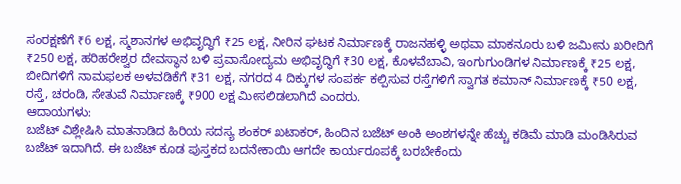ಸಂರಕ್ಷಣೆಗೆ ₹6 ಲಕ್ಷ, ಸ್ಮಶಾನಗಳ ಅಭಿವೃದ್ಧಿಗೆ ₹25 ಲಕ್ಷ, ನೀರಿನ ಘಟಕ ನಿರ್ಮಾಣಕ್ಕೆ ರಾಜನಹಳ್ಳಿ ಅಥವಾ ಮಾಕನೂರು ಬಳಿ ಜಮೀನು ಖರೀದಿಗೆ ₹250 ಲಕ್ಷ, ಹರಿಹರೇಶ್ವರ ದೇವಸ್ಥಾನ ಬಳಿ ಪ್ರವಾಸೋದ್ಯಮ ಅಭಿವೃದ್ಧಿಗೆ ₹30 ಲಕ್ಷ, ಕೊಳವೆಬಾವಿ, ಇಂಗುಗುಂಡಿಗಳ ನಿರ್ಮಾಣಕ್ಕೆ ₹25 ಲಕ್ಷ, ಬೀದಿಗಳಿಗೆ ನಾಮಫಲಕ ಅಳವಡಿಕೆಗೆ ₹31 ಲಕ್ಷ, ನಗರದ 4 ದಿಕ್ಕುಗಳ ಸಂಪರ್ಕ ಕಲ್ಪಿಸುವ ರಸ್ತೆಗಳಿಗೆ ಸ್ವಾಗತ ಕಮಾನ್ ನಿರ್ಮಾಣಕ್ಕೆ ₹50 ಲಕ್ಷ, ರಸ್ತೆ, ಚರಂಡಿ, ಸೇತುವೆ ನಿರ್ಮಾಣಕ್ಕೆ ₹900 ಲಕ್ಷ ಮೀಸಲಿಡಲಾಗಿದೆ ಎಂದರು.
ಆದಾಯಗಳು:
ಬಜೆಟ್ ವಿಶ್ಲೇಷಿಸಿ ಮಾತನಾಡಿದ ಹಿರಿಯ ಸದಸ್ಯ ಶಂಕರ್ ಖಟಾಕರ್, ಹಿಂದಿನ ಬಜೆಟ್ ಅಂಕಿ ಅಂಶಗಳನ್ನೇ ಹೆಚ್ಚು ಕಡಿಮೆ ಮಾಡಿ ಮಂಡಿಸಿರುವ ಬಜೆಟ್ ಇದಾಗಿದೆ. ಈ ಬಜೆಟ್ ಕೂಡ ಪುಸ್ತಕದ ಬದನೇಕಾಯಿ ಆಗದೇ ಕಾರ್ಯರೂಪಕ್ಕೆ ಬರಬೇಕೆಂದು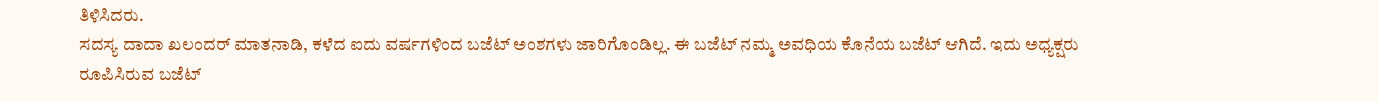ತಿಳಿಸಿದರು.
ಸದಸ್ಯ ದಾದಾ ಖಲಂದರ್ ಮಾತನಾಡಿ, ಕಳೆದ ಐದು ವರ್ಷಗಳಿಂದ ಬಜೆಟ್ ಅಂಶಗಳು ಜಾರಿಗೊಂಡಿಲ್ಲ. ಈ ಬಜೆಟ್ ನಮ್ಮ ಅವಧಿಯ ಕೊನೆಯ ಬಜೆಟ್ ಆಗಿದೆ. ಇದು ಅಧ್ಯಕ್ಷರು ರೂಪಿಸಿರುವ ಬಜೆಟ್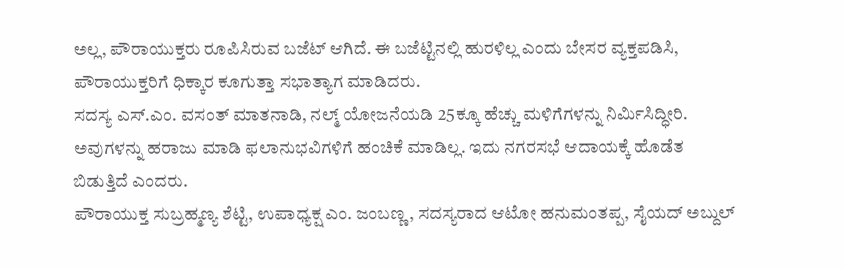ಅಲ್ಲ, ಪೌರಾಯುಕ್ತರು ರೂಪಿಸಿರುವ ಬಜೆಟ್ ಆಗಿದೆ. ಈ ಬಜೆಟ್ಟಿನಲ್ಲಿ ಹುರಳಿಲ್ಲ ಎಂದು ಬೇಸರ ವ್ಯಕ್ತಪಡಿಸಿ, ಪೌರಾಯುಕ್ತರಿಗೆ ಧಿಕ್ಕಾರ ಕೂಗುತ್ತಾ ಸಭಾತ್ಯಾಗ ಮಾಡಿದರು.
ಸದಸ್ಯ ಎಸ್.ಎಂ. ವಸಂತ್ ಮಾತನಾಡಿ, ನಲ್ಮ್ ಯೋಜನೆಯಡಿ 25ಕ್ಕೂ ಹೆಚ್ಚು ಮಳಿಗೆಗಳನ್ನು ನಿರ್ಮಿಸಿದ್ಧೀರಿ. ಅವುಗಳನ್ನು ಹರಾಜು ಮಾಡಿ ಫಲಾನುಭವಿಗಳಿಗೆ ಹಂಚಿಕೆ ಮಾಡಿಲ್ಲ. ಇದು ನಗರಸಭೆ ಆದಾಯಕ್ಕೆ ಹೊಡೆತ ಬಿಡುತ್ತಿದೆ ಎಂದರು.
ಪೌರಾಯುಕ್ತ ಸುಬ್ರಹ್ಮಣ್ಯ ಶೆಟ್ಟಿ, ಉಪಾಧ್ಯಕ್ಷ ಎಂ. ಜಂಬಣ್ಣ, ಸದಸ್ಯರಾದ ಆಟೋ ಹನುಮಂತಪ್ಪ, ಸೈಯದ್ ಅಬ್ದುಲ್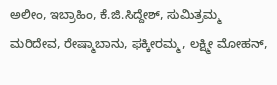ಅಲೀಂ, ಇಬ್ರಾಹಿಂ, ಕೆ.ಜಿ.ಸಿದ್ದೇಶ್, ಸುಮಿತ್ರಮ್ಮ ಮರಿದೇವ, ರೇಷ್ಮಾಬಾನು, ಫಕ್ಕೀರಮ್ಮ, ಲಕ್ಷ್ಮೀ ಮೋಹನ್,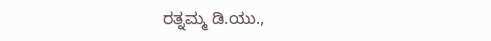ರತ್ನಮ್ಮ ಡಿ.ಯು.,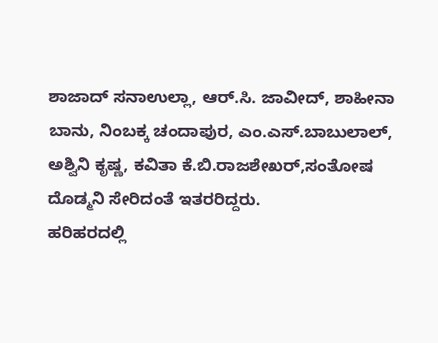ಶಾಜಾದ್ ಸನಾಉಲ್ಲಾ, ಆರ್.ಸಿ. ಜಾವೀದ್, ಶಾಹೀನಾ ಬಾನು, ನಿಂಬಕ್ಕ ಚಂದಾಪುರ, ಎಂ.ಎಸ್.ಬಾಬುಲಾಲ್, ಅಶ್ವಿನಿ ಕೃಷ್ಣ, ಕವಿತಾ ಕೆ.ಬಿ.ರಾಜಶೇಖರ್,ಸಂತೋಷ ದೊಡ್ಮನಿ ಸೇರಿದಂತೆ ಇತರರಿದ್ದರು.
ಹರಿಹರದಲ್ಲಿ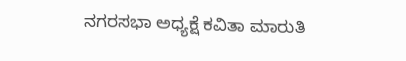ನಗರಸಭಾ ಅಧ್ಯಕ್ಷೆ ಕವಿತಾ ಮಾರುತಿ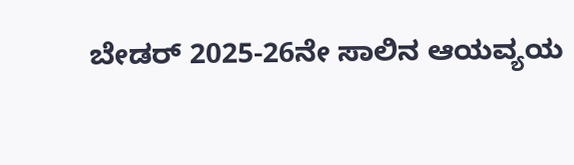ಬೇಡರ್ 2025-26ನೇ ಸಾಲಿನ ಆಯವ್ಯಯ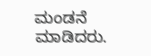ಮಂಡನೆ ಮಾಡಿದರು.